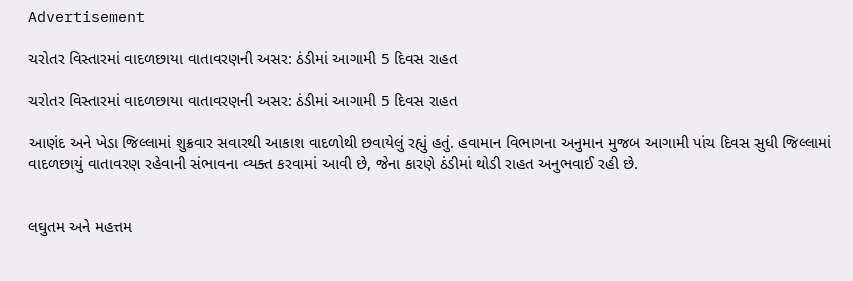Advertisement

ચરોતર વિસ્તારમાં વાદળછાયા વાતાવરણની અસર: ઠંડીમાં આગામી 5 દિવસ રાહત

ચરોતર વિસ્તારમાં વાદળછાયા વાતાવરણની અસર: ઠંડીમાં આગામી 5 દિવસ રાહત

આણંદ અને ખેડા જિલ્લામાં શુક્રવાર સવારથી આકાશ વાદળોથી છવાયેલું રહ્યું હતું. હવામાન વિભાગના અનુમાન મુજબ આગામી પાંચ દિવસ સુધી જિલ્લામાં વાદળછાયું વાતાવરણ રહેવાની સંભાવના વ્યક્ત કરવામાં આવી છે, જેના કારણે ઠંડીમાં થોડી રાહત અનુભવાઈ રહી છે.


લઘુતમ અને મહત્તમ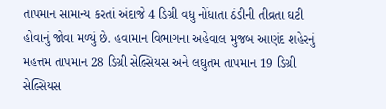તાપમાન સામાન્ય કરતાં અંદાજે 4 ડિગ્રી વધુ નોંધાતા ઠંડીની તીવ્રતા ઘટી હોવાનું જોવા મળ્યું છે. હવામાન વિભાગના અહેવાલ મુજબ આણંદ શહેરનું મહત્તમ તાપમાન 28 ડિગ્રી સેલ્સિયસ અને લઘુતમ તાપમાન 19 ડિગ્રી સેલ્સિયસ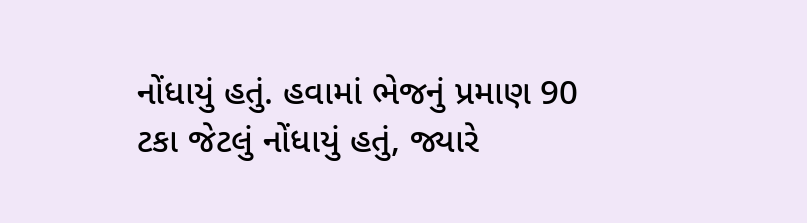નોંધાયું હતું. હવામાં ભેજનું પ્રમાણ 90 ટકા જેટલું નોંધાયું હતું, જ્યારે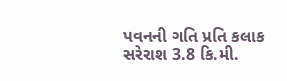પવનની ગતિ પ્રતિ કલાક સરેરાશ 3.8 કિ.મી.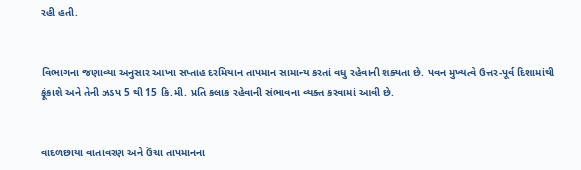રહી હતી.


વિભાગના જણાવ્યા અનુસાર આખા સપ્તાહ દરમિયાન તાપમાન સામાન્ય કરતાં વધુ રહેવાની શક્યતા છે. પવન મુખ્યત્વે ઉત્તર-પૂર્વ દિશામાંથી ફૂંકાશે અને તેની ઝડપ 5 થી 15 કિ.મી. પ્રતિ કલાક રહેવાની સંભાવના વ્યક્ત કરવામાં આવી છે.


વાદળછાયા વાતાવરણ અને ઉંચા તાપમાનના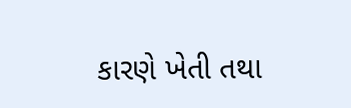કારણે ખેતી તથા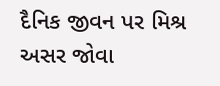દૈનિક જીવન પર મિશ્ર અસર જોવા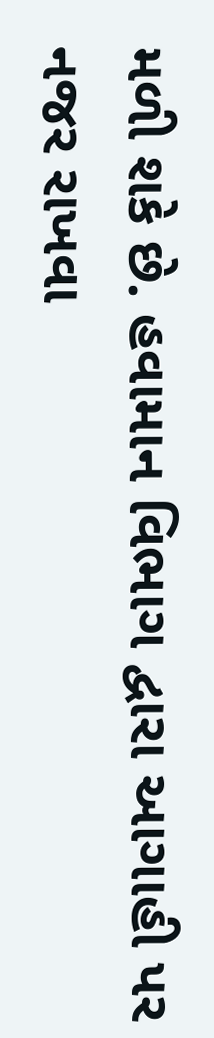મળી શકે છે. હવામાન વિભાગ દ્વારા આગાહી પર નજર રાખવા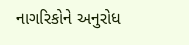નાગરિકોને અનુરોધ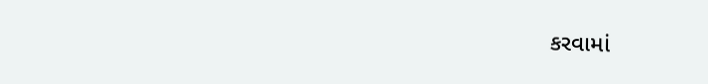કરવામાં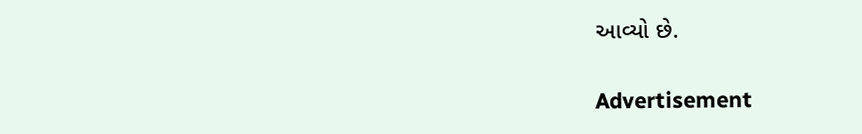આવ્યો છે.

Advertisement